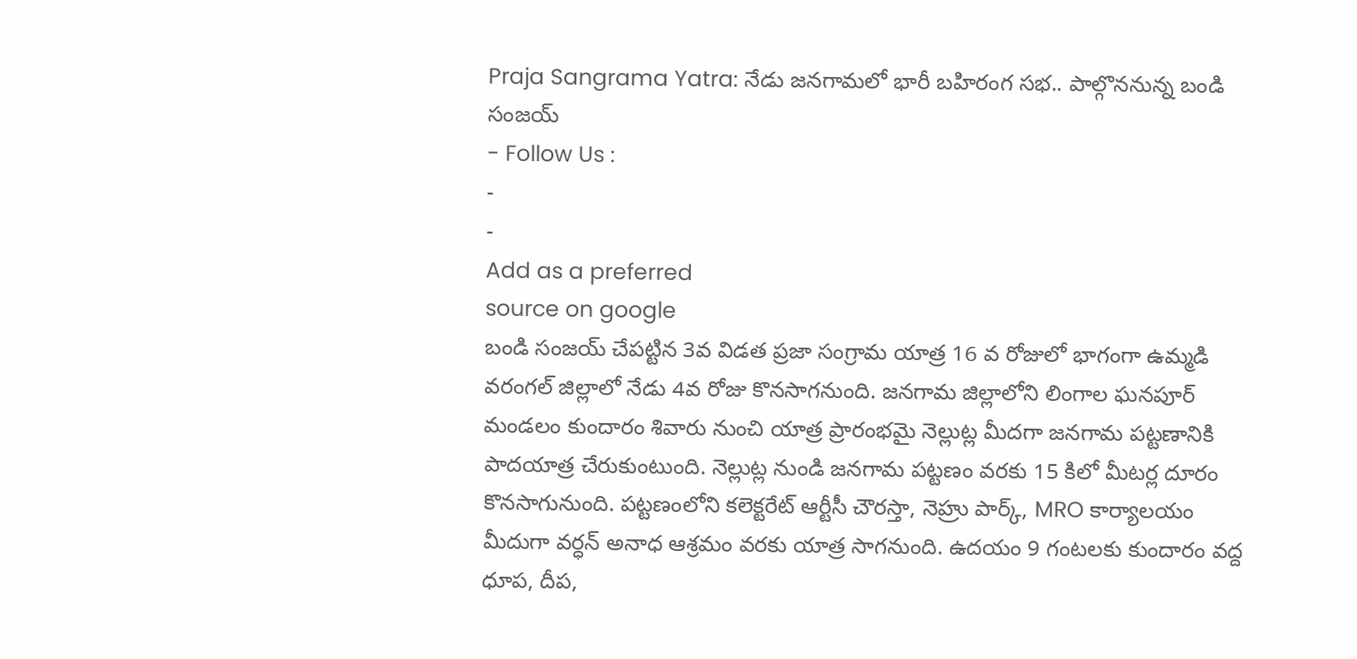Praja Sangrama Yatra: నేడు జనగామలో భారీ బహిరంగ సభ.. పాల్గొననున్న బండి సంజయ్
- Follow Us :
-
-
Add as a preferred
source on google
బండి సంజయ్ చేపట్టిన 3వ విడత ప్రజా సంగ్రామ యాత్ర 16 వ రోజులో భాగంగా ఉమ్మడి వరంగల్ జిల్లాలో నేడు 4వ రోజు కొనసాగనుంది. జనగామ జిల్లాలోని లింగాల ఘనపూర్ మండలం కుందారం శివారు నుంచి యాత్ర ప్రారంభమై నెల్లుట్ల మీదగా జనగామ పట్టణానికి పాదయాత్ర చేరుకుంటుంది. నెల్లుట్ల నుండి జనగామ పట్టణం వరకు 15 కిలో మీటర్ల దూరం కొనసాగునుంది. పట్టణంలోని కలెక్టరేట్ ఆర్టీసీ చౌరస్తా, నెహ్రు పార్క్, MRO కార్యాలయం మీదుగా వర్ధన్ అనాధ ఆశ్రమం వరకు యాత్ర సాగనుంది. ఉదయం 9 గంటలకు కుందారం వద్ద ధూప, దీప,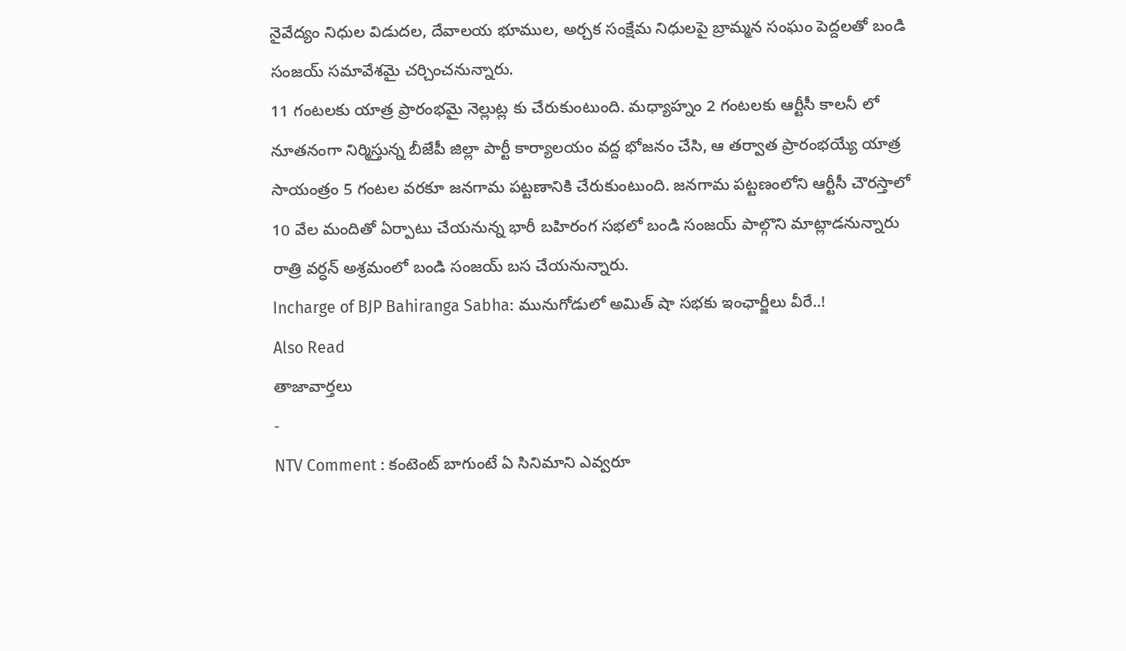నైవేద్యం నిధుల విడుదల, దేవాలయ భూముల, అర్చక సంక్షేమ నిధులపై బ్రామ్మన సంఘం పెద్దలతో బండి సంజయ్ సమావేశమై చర్చించనున్నారు.
11 గంటలకు యాత్ర ప్రారంభమై నెల్లుట్ల కు చేరుకుంటుంది. మధ్యాహ్నం 2 గంటలకు ఆర్టీసీ కాలనీ లో నూతనంగా నిర్మిస్తున్న బీజేపీ జిల్లా పార్టీ కార్యాలయం వద్ద భోజనం చేసి, ఆ తర్వాత ప్రారంభయ్యే యాత్ర సాయంత్రం 5 గంటల వరకూ జనగామ పట్టణానికి చేరుకుంటుంది. జనగామ పట్టణంలోని ఆర్టీసీ చౌరస్తాలో 10 వేల మందితో ఏర్పాటు చేయనున్న భారీ బహిరంగ సభలో బండి సంజయ్ పాల్గొని మాట్లాడనున్నారు రాత్రి వర్ధన్ అశ్రమంలో బండి సంజయ్ బస చేయనున్నారు.
Incharge of BJP Bahiranga Sabha: మునుగోడులో అమిత్ షా సభకు ఇంఛార్జీలు వీరే..!
Also Read
తాజావార్తలు
-
NTV Comment : కంటెంట్ బాగుంటే ఏ సినిమాని ఎవ్వరూ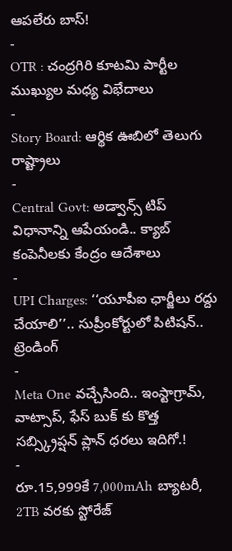ఆపలేరు బాస్!
-
OTR : చంద్రగిరి కూటమి పార్టీల ముఖ్యుల మధ్య విభేదాలు
-
Story Board: ఆర్థిక ఊబిలో తెలుగు రాష్ట్రాలు
-
Central Govt: అడ్వాన్స్ టిప్ విధానాన్ని ఆపేయండి.. క్యాబ్ కంపెనీలకు కేంద్రం ఆదేశాలు
-
UPI Charges: ‘‘యూపీఐ ఛార్జీలు రద్దు చేయాలి’’.. సుప్రీంకోర్టులో పిటిషన్..
ట్రెండింగ్
-
Meta One వచ్చేసింది.. ఇంస్టాగ్రామ్, వాట్సాప్, ఫేస్ బుక్ కు కొత్త సబ్స్క్రిప్షన్ ప్లాన్ ధరలు ఇదిగో.!
-
రూ.15,999కే 7,000mAh బ్యాటరీ, 2TB వరకు స్టోరేజ్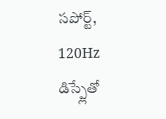సపోర్ట్, 120Hz డిస్ప్లేతో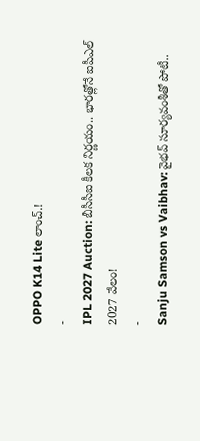OPPO K14 Lite లాంచ్.!
-
IPL 2027 Auction: బీసీసీఐ కీలక నిర్ణయం.. భారత్లోనే ఐపీఎల్ 2027 వేలం!
-
Sanju Samson vs Vaibhav: వైభవ్ సూర్యవంశీతో పోటీ..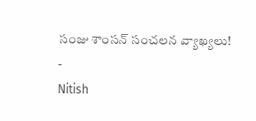సంజు శాంసన్ సంచలన వ్యాఖ్యలు!
-
Nitish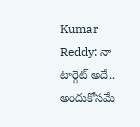Kumar Reddy: నా టార్గెట్ అదే.. అందుకోసమే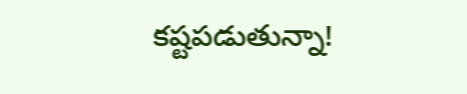కష్టపడుతున్నా!